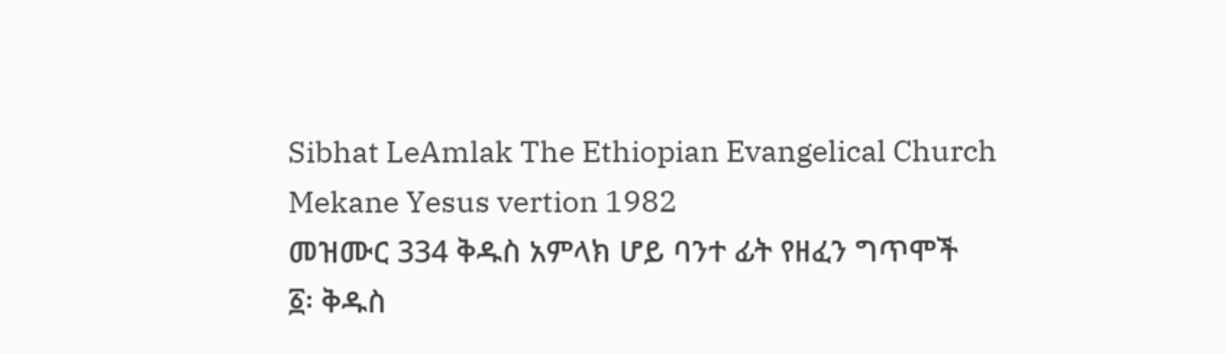Sibhat LeAmlak The Ethiopian Evangelical Church Mekane Yesus vertion 1982
መዝሙር 334 ቅዱስ አምላክ ሆይ ባንተ ፊት የዘፈን ግጥሞች
፩፡ ቅዱስ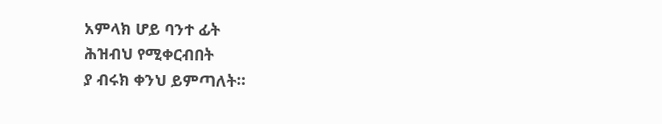አምላክ ሆይ ባንተ ፊት
ሕዝብህ የሚቀርብበት
ያ ብሩክ ቀንህ ይምጣለት።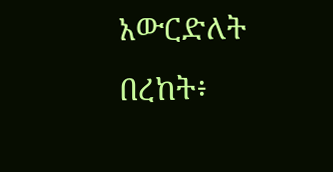አውርድለት በረከት፥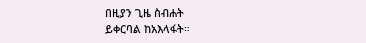በዚያን ጊዜ ስብሐት
ይቀርባል ከአእላፋት።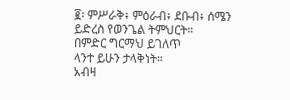፪፡ ምሥራቅ፥ ምዕራብ፥ ደቡብ፥ ሰሜን
ይድረስ የወንጌል ትምህርት።
በምድር ግርማህ ይገለጥ
ላንተ ይሁን ታላቅነት።
አብዛ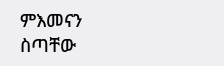ምእመናን
ስጣቸው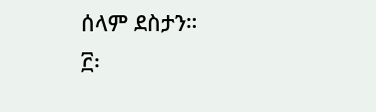ሰላም ደስታን።
፫፡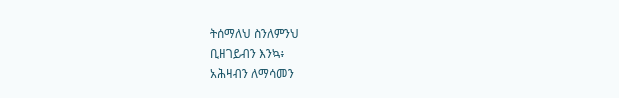ትሰማለህ ስንለምንህ
ቢዘገይብን እንኳ፥
አሕዛብን ለማሳመን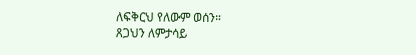ለፍቅርህ የለውም ወሰን።
ጸጋህን ለምታሳይ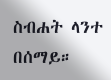ስብሐት ላንተ በሰማይ።